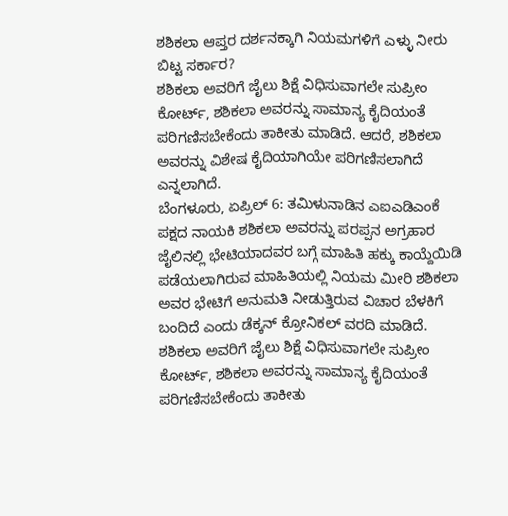ಶಶಿಕಲಾ ಆಪ್ತರ ದರ್ಶನಕ್ಕಾಗಿ ನಿಯಮಗಳಿಗೆ ಎಳ್ಳು ನೀರು ಬಿಟ್ಟ ಸರ್ಕಾರ?
ಶಶಿಕಲಾ ಅವರಿಗೆ ಜೈಲು ಶಿಕ್ಷೆ ವಿಧಿಸುವಾಗಲೇ ಸುಪ್ರೀಂ ಕೋರ್ಟ್, ಶಶಿಕಲಾ ಅವರನ್ನು ಸಾಮಾನ್ಯ ಕೈದಿಯಂತೆ ಪರಿಗಣಿಸಬೇಕೆಂದು ತಾಕೀತು ಮಾಡಿದೆ. ಆದರೆ, ಶಶಿಕಲಾ ಅವರನ್ನು ವಿಶೇಷ ಕೈದಿಯಾಗಿಯೇ ಪರಿಗಣಿಸಲಾಗಿದೆ ಎನ್ನಲಾಗಿದೆ.
ಬೆಂಗಳೂರು, ಏಪ್ರಿಲ್ 6: ತಮಿಳುನಾಡಿನ ಎಐಎಡಿಎಂಕೆ ಪಕ್ಷದ ನಾಯಕಿ ಶಶಿಕಲಾ ಅವರನ್ನು ಪರಪ್ಪನ ಅಗ್ರಹಾರ ಜೈಲಿನಲ್ಲಿ ಭೇಟಿಯಾದವರ ಬಗ್ಗೆ ಮಾಹಿತಿ ಹಕ್ಕು ಕಾಯ್ದೆಯಿಡಿ ಪಡೆಯಲಾಗಿರುವ ಮಾಹಿತಿಯಲ್ಲಿ ನಿಯಮ ಮೀರಿ ಶಶಿಕಲಾ ಅವರ ಭೇಟಿಗೆ ಅನುಮತಿ ನೀಡುತ್ತಿರುವ ವಿಚಾರ ಬೆಳಕಿಗೆ ಬಂದಿದೆ ಎಂದು ಡೆಕ್ಕನ್ ಕ್ರೋನಿಕಲ್ ವರದಿ ಮಾಡಿದೆ.
ಶಶಿಕಲಾ ಅವರಿಗೆ ಜೈಲು ಶಿಕ್ಷೆ ವಿಧಿಸುವಾಗಲೇ ಸುಪ್ರೀಂ ಕೋರ್ಟ್, ಶಶಿಕಲಾ ಅವರನ್ನು ಸಾಮಾನ್ಯ ಕೈದಿಯಂತೆ ಪರಿಗಣಿಸಬೇಕೆಂದು ತಾಕೀತು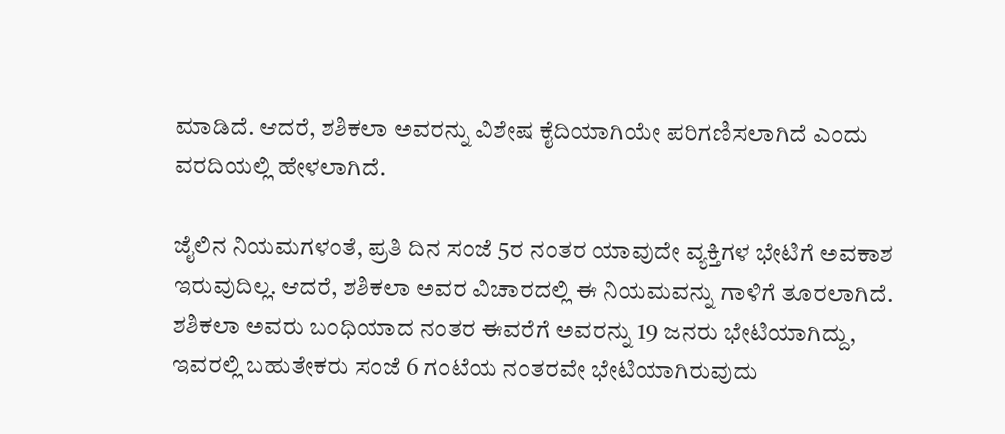ಮಾಡಿದೆ. ಆದರೆ, ಶಶಿಕಲಾ ಅವರನ್ನು ವಿಶೇಷ ಕೈದಿಯಾಗಿಯೇ ಪರಿಗಣಿಸಲಾಗಿದೆ ಎಂದು ವರದಿಯಲ್ಲಿ ಹೇಳಲಾಗಿದೆ.

ಜೈಲಿನ ನಿಯಮಗಳಂತೆ, ಪ್ರತಿ ದಿನ ಸಂಜೆ 5ರ ನಂತರ ಯಾವುದೇ ವ್ಯಕ್ತಿಗಳ ಭೇಟಿಗೆ ಅವಕಾಶ ಇರುವುದಿಲ್ಲ. ಆದರೆ, ಶಶಿಕಲಾ ಅವರ ವಿಚಾರದಲ್ಲಿ ಈ ನಿಯಮವನ್ನು ಗಾಳಿಗೆ ತೂರಲಾಗಿದೆ.
ಶಶಿಕಲಾ ಅವರು ಬಂಧಿಯಾದ ನಂತರ ಈವರೆಗೆ ಅವರನ್ನು 19 ಜನರು ಭೇಟಿಯಾಗಿದ್ದು, ಇವರಲ್ಲಿ ಬಹುತೇಕರು ಸಂಜೆ 6 ಗಂಟೆಯ ನಂತರವೇ ಭೇಟಿಯಾಗಿರುವುದು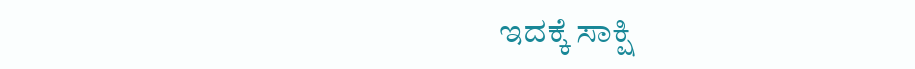ಇದಕ್ಕೆ ಸಾಕ್ಷಿ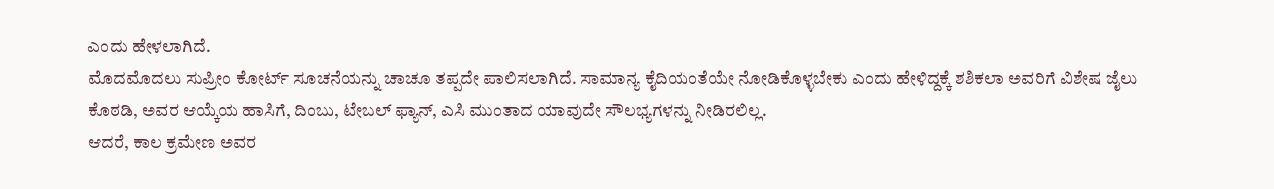ಎಂದು ಹೇಳಲಾಗಿದೆ.
ಮೊದಮೊದಲು ಸುಪ್ರೀಂ ಕೋರ್ಟ್ ಸೂಚನೆಯನ್ನು ಚಾಚೂ ತಪ್ಪದೇ ಪಾಲಿಸಲಾಗಿದೆ. ಸಾಮಾನ್ಯ ಕೈದಿಯಂತೆಯೇ ನೋಡಿಕೊಳ್ಳಬೇಕು ಎಂದು ಹೇಳಿದ್ದಕ್ಕೆ ಶಶಿಕಲಾ ಅವರಿಗೆ ವಿಶೇಷ ಜೈಲು ಕೊಠಡಿ, ಅವರ ಆಯ್ಕೆಯ ಹಾಸಿಗೆ, ದಿಂಬು, ಟೇಬಲ್ ಫ್ಯಾನ್, ಎಸಿ ಮುಂತಾದ ಯಾವುದೇ ಸೌಲಭ್ಯಗಳನ್ನು ನೀಡಿರಲಿಲ್ಲ.
ಆದರೆ, ಕಾಲ ಕ್ರಮೇಣ ಅವರ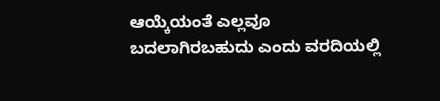ಆಯ್ಕೆಯಂತೆ ಎಲ್ಲವೂ ಬದಲಾಗಿರಬಹುದು ಎಂದು ವರದಿಯಲ್ಲಿ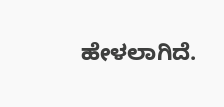ಹೇಳಲಾಗಿದೆ.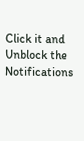Click it and Unblock the Notifications